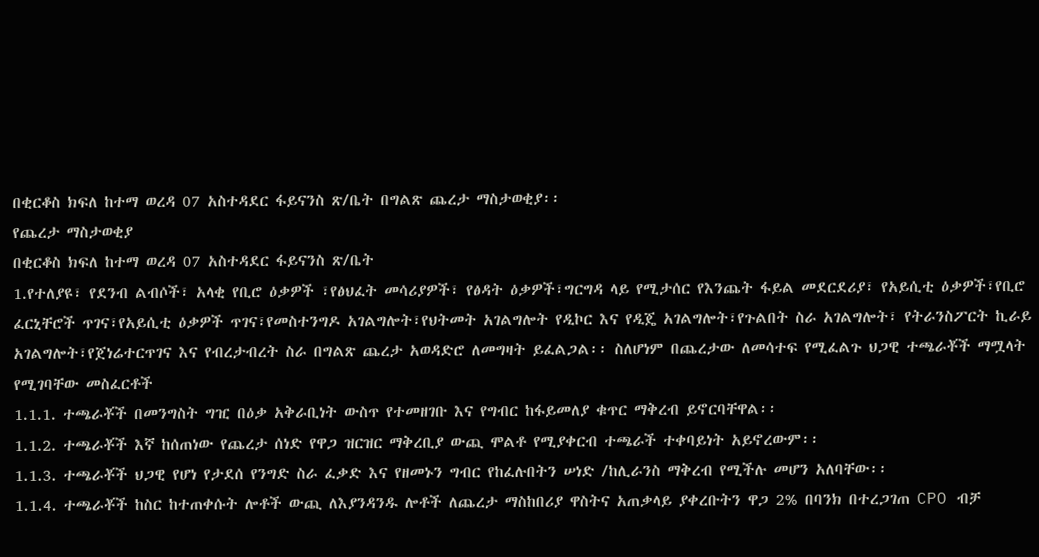በቂርቆስ ክፍለ ከተማ ወረዳ 07 አስተዳደር ፋይናንስ ጽ/ቤት በግልጽ ጨረታ ማስታወቂያ፡፡
የጨረታ ማስታወቂያ
በቂርቆስ ክፍለ ከተማ ወረዳ 07 አስተዳደር ፋይናንስ ጽ/ቤት
1.የተለያዩ፣ የደንብ ልብሶች፣ አላቂ የቢሮ ዕቃዎች ፣የፅህፈት መሳሪያዎች፣ የፅዳት ዕቃዎች፣ግርግዳ ላይ የሚታሰር የእንጨት ፋይል መደርደሪያ፣ የአይሲቲ ዕቃዎች፣የቢሮ ፈርኒቸሮች ጥገና፣የአይሲቲ ዕቃዎች ጥገና፣የመስተንግዶ አገልግሎት፣የህትመት አገልግሎት የዲኮር እና የዲጄ አገልግሎት፣የጉልበት ስራ አገልግሎት፣ የትራንስፖርት ኪራይ አገልግሎት፣የጀነሬተርጥገና እና የብረታብረት ስራ በግልጽ ጨረታ አወዳድሮ ለመግዛት ይፈልጋል፡፡ ስለሆነም በጨረታው ለመሳተፍ የሚፈልጉ ህጋዊ ተጫራቾች ማሟላት የሚገባቸው መስፈርቶች
1.1.1. ተጫራቾች በመንግስት ግዢ በዕቃ አቅራቢነት ውስጥ የተመዘገቡ እና የግብር ከፋይመለያ ቁጥር ማቅረብ ይኖርባቸዋል፡፡
1.1.2. ተጫራቾች እኛ ከሰጠነው የጨረታ ሰነድ የዋጋ ዝርዝር ማቅረቢያ ውጪ ሞልቶ የሚያቀርብ ተጫራች ተቀባይነት አይኖረውም፡፡
1.1.3. ተጫራቾች ህጋዊ የሆነ የታደሰ የንግድ ስራ ፈቃድ እና የዘመኑን ግብር የከፈሉበትን ሠነድ /ከሊራንስ ማቅረብ የሚችሉ መሆን አለባቸው፡፡
1.1.4. ተጫራቾች ከስር ከተጠቀሱት ሎቶች ውጪ ለእያንዳንዱ ሎቶች ለጨረታ ማስከበሪያ ዋስትና አጠቃላይ ያቀረቡትን ዋጋ 2% በባንክ በተረጋገጠ CPO ብቻ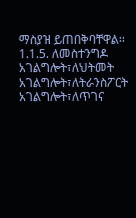ማስያዝ ይጠበቅባቸዋል፡፡
1.1.5. ለመስተንግዶ አገልግሎት፣ለህትመት አገልግሎት፣ለትራንስፖርት አገልግሎት፣ለጥገና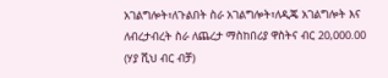አገልግሎት፣ለጉልበት ስራ አገልግሎት፣ለዲጄ አገልግሎት እና ለብረታብረት ስራ ለጨረታ ማስከበሪያ ዋስትና ብር 20,000.00 (ሃያ ሺህ ብር ብቻ)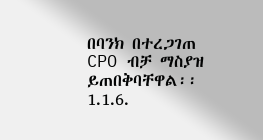በባንክ በተረጋገጠ CPO ብቻ ማስያዝ ይጠበቅባቸዋል፡፡
1.1.6.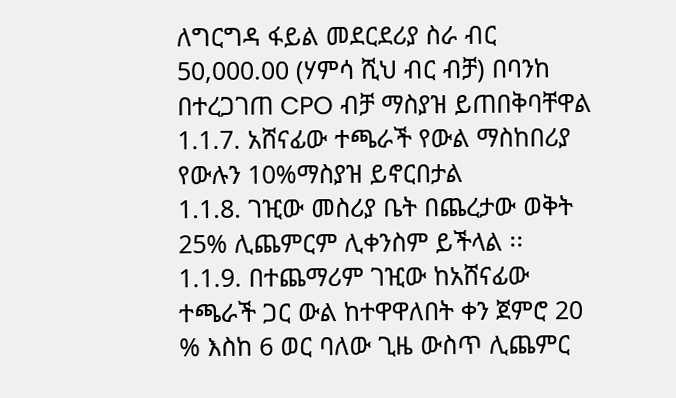ለግርግዳ ፋይል መደርደሪያ ስራ ብር 50,000.00 (ሃምሳ ሺህ ብር ብቻ) በባንከ በተረጋገጠ CPO ብቻ ማስያዝ ይጠበቅባቸዋል
1.1.7. አሸናፊው ተጫራች የውል ማስከበሪያ የውሉን 10%ማስያዝ ይኖርበታል
1.1.8. ገዢው መስሪያ ቤት በጨረታው ወቅት 25% ሊጨምርም ሊቀንስም ይችላል ፡፡
1.1.9. በተጨማሪም ገዢው ከአሸናፊው ተጫራች ጋር ውል ከተዋዋለበት ቀን ጀምሮ 20 % እስከ 6 ወር ባለው ጊዜ ውስጥ ሊጨምር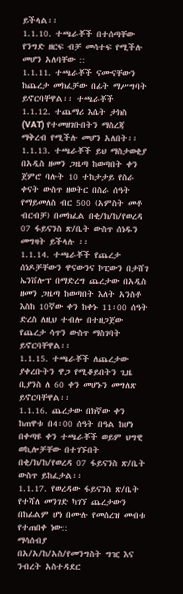ይችላል፡፡
1.1.10. ተጫራቾች በተሰጣቸው የንግድ ዘርፍ ብቻ መሳተፍ የሚችሉ መሆን አለባቸው ::
1.1.11. ተጫራቾች ናሙናቸውን ከጨረታ መክፈቻው በፊት ማሥግባት ይኖርባቸዋል፡፡ ተጫራቾች
1.1.12. ተጨማሪ እሴት ታክስ (VAT) የተመዘገቡበትን ማስረጃ ማቅረብ የሚችሉ መሆን አለበት፡፡
1.1.13. ተጫራቾች ይህ ማስታወቂያ በአዲስ ዘመን ጋዜጣ ከወጣበት ቀን ጀምሮ ባሉት 10 ተከታታይ የስራ ቀናት ውስጥ ዘወትር በስራ ሰዓት የማይመለስ ብር 500 (አምስት መቶ ብርብቻ) በመክፈል በቂ/ክ/ከ/የወረዳ 07 ፋይናንስ ጽ/ቤት ውስጥ ሰነዱን መግዛት ይችላሉ ፡፡
1.1.14. ተጫራቾች የጨረታ ሰነዶቻቸውን ዋናውንና ኮፒውን በታሸገ ኤንቨሎፕ በማድረግ ጨረታው በአዲስ ዘመን ጋዜጣ ከወጣበት እለት አንስቶ እስከ 10ኛው ቀን ከቀኑ 11፡00 ሰዓት ድረስ ለዚህ ተብሎ በተዘጋጀው የጨረታ ሳጥን ውስጥ ማስገባት ይኖርባቸዋል፡፡
1.1.15. ተጫራቾች ለጨረታው ያቀረቡትን ዋጋ የሚቆይበትን ጊዜ ቢያንስ ለ 60 ቀን መሆኑን መግለጽ ይኖርባቸዋል፡፡
1.1.16. ጨረታው በክኛው ቀን ከጠዋቱ በ4፡00 ሰዓት በዓል ከሆነ በቀጣዩ ቀን ተጫራቾች ወይም ህግዊ ወኪሎቻቸው በተገኙበት በቂ/ክ/ከ/የወረዳ 07 ፋይናንስ ጽ/ቤት ውስጥ ይከፈታል፡፡
1.1.17. የወረዳው ፋይናንስ ጽ/ቤት የተሻለ መንገድ ካገኘ ጨረታውን በከፊልም ሆነ በሙሉ የመሰረዝ መብቱ የተጠበቀ ነው::
ማሳሰብያ
በአ/አ/ከ/አስ/የመንግስት ግዢ እና ንብረት አስተዳደር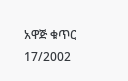አዋጅ ቁጥር 17/2002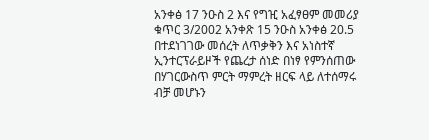አንቀፅ 17 ንዑስ 2 እና የግዢ አፈፃፀም መመሪያ ቁጥር 3/2002 አንቀጽ 15 ንዑስ አንቀፅ 20.5 በተደነገገው መሰረት ለጥቃቅን እና አነስተኛ ኢንተርፕራይዞች የጨረታ ሰነድ በነፃ የምንሰጠው በሃገርውስጥ ምርት ማምረት ዘርፍ ላይ ለተሰማሩ ብቻ መሆኑን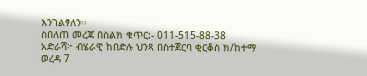እንገልፃለን፡፡
ስበለጠ መረጃ በስልክ ቁጥር:- 011-515-88-38
አድራሻ፦ ብሄራዊ ከበድሉ ህንጻ በስተጀርባ ቂርቆስ ክ/ከተማ ወረዳ 7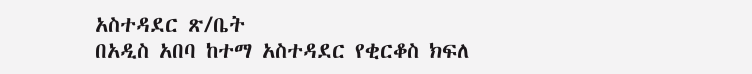አስተዳደር ጽ/ቤት
በአዲስ አበባ ከተማ አስተዳደር የቂርቆስ ክፍለ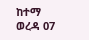ከተማ ወረዳ 07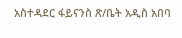አስተዳደር ፋይናንስ ጽ/ቤት አዲስ አበባ